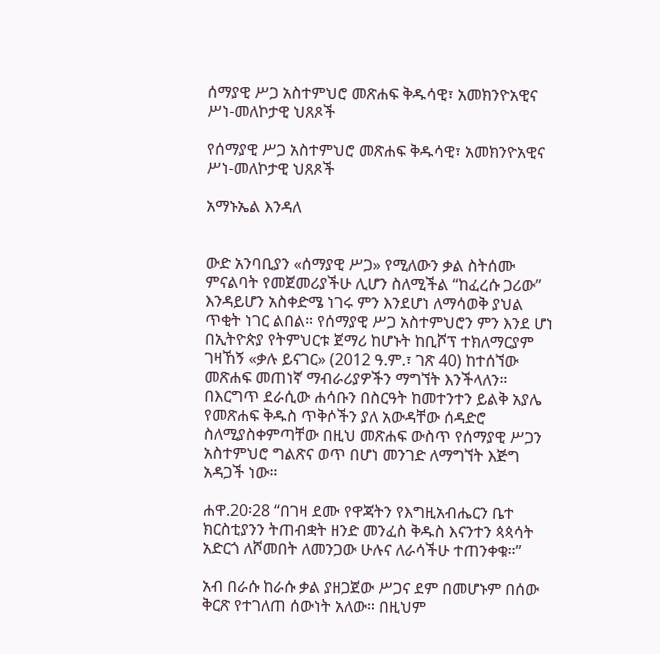ሰማያዊ ሥጋ አስተምህሮ መጽሐፍ ቅዱሳዊ፣ አመክንዮአዊና ሥነ-መለኮታዊ ህጸጾች

የሰማያዊ ሥጋ አስተምህሮ መጽሐፍ ቅዱሳዊ፣ አመክንዮአዊና ሥነ-መለኮታዊ ህጸጾች

አማኑኤል እንዳለ


ውድ አንባቢያን «ሰማያዊ ሥጋ» የሚለውን ቃል ስትሰሙ ምናልባት የመጀመሪያችሁ ሊሆን ስለሚችል “ከፈረሱ ጋሪው” እንዳይሆን አስቀድሜ ነገሩ ምን እንደሆነ ለማሳወቅ ያህል ጥቂት ነገር ልበል። የሰማያዊ ሥጋ አስተምህሮን ምን እንደ ሆነ በኢትዮጵያ የትምህርቱ ጀማሪ ከሆኑት ከቢሾፕ ተክለማርያም ገዛኸኝ «ቃሉ ይናገር» (2012 ዓ.ም.፣ ገጽ 40) ከተሰኘው መጽሐፍ መጠነኛ ማብራሪያዎችን ማግኘት እንችላለን። በእርግጥ ደራሲው ሐሳቡን በስርዓት ከመተንተን ይልቅ አያሌ የመጽሐፍ ቅዱስ ጥቅሶችን ያለ አውዳቸው ሰዳድሮ ስለሚያስቀምጣቸው በዚህ መጽሐፍ ውስጥ የሰማያዊ ሥጋን አስተምህሮ ግልጽና ወጥ በሆነ መንገድ ለማግኘት እጅግ አዳጋች ነው።

ሐዋ.20፡28 “በገዛ ደሙ የዋጃትን የእግዚአብሔርን ቤተ ክርስቲያንን ትጠብቋት ዘንድ መንፈስ ቅዱስ እናንተን ጳጳሳት አድርጎ ለሾመበት ለመንጋው ሁሉና ለራሳችሁ ተጠንቀቁ።”

አብ በራሱ ከራሱ ቃል ያዘጋጀው ሥጋና ደም በመሆኑም በሰው ቅርጽ የተገለጠ ሰውነት አለው። በዚህም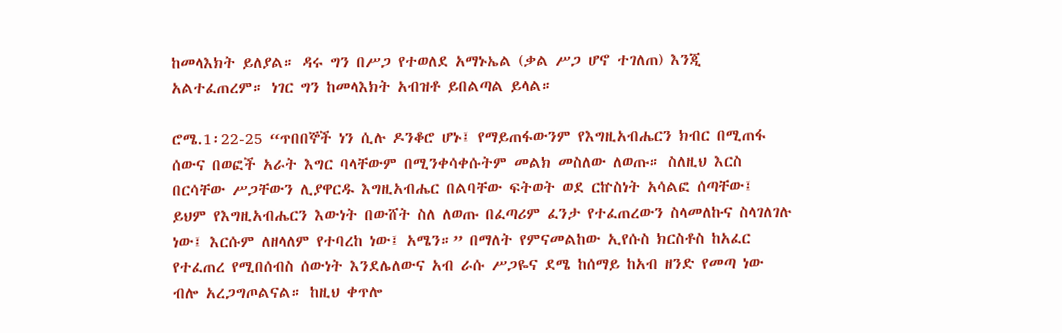ከመላእክት ይለያል። ዳሩ ግን በሥጋ የተወለደ አማኑኤል (ቃል ሥጋ ሆኖ ተገለጠ) እንጂ አልተፈጠረም። ነገር ግን ከመላእክት አብዝቶ ይበልጣል ይላል።

ሮሜ.1፡22-25 “ጥበበኞች ነን ሲሉ ዶንቆሮ ሆኑ፤ የማይጠፋውንም የእግዚአብሔርን ክብር በሚጠፋ ሰውና በወፎች አራት እግር ባላቸውም በሚንቀሳቀሱትም መልክ መስለው ለወጡ። ስለዚህ እርስ በርሳቸው ሥጋቸውን ሊያዋርዱ እግዚአብሔር በልባቸው ፍትወት ወደ ርኵስነት አሳልፎ ሰጣቸው፤ ይህም የእግዚአብሔርን እውነት በውሸት ስለ ለወጡ በፈጣሪም ፈንታ የተፈጠረውን ስላመለኩና ስላገለገሉ ነው፤ እርሱም ለዘላለም የተባረከ ነው፤ አሜን።” በማለት የምናመልከው ኢየሱስ ክርስቶስ ከአፈር የተፈጠረ የሚበሰብስ ሰውነት እንደሌለውና አብ ራሱ ሥጋዬና ደሜ ከሰማይ ከአብ ዘንድ የመጣ ነው ብሎ አረጋግጦልናል። ከዚህ ቀጥሎ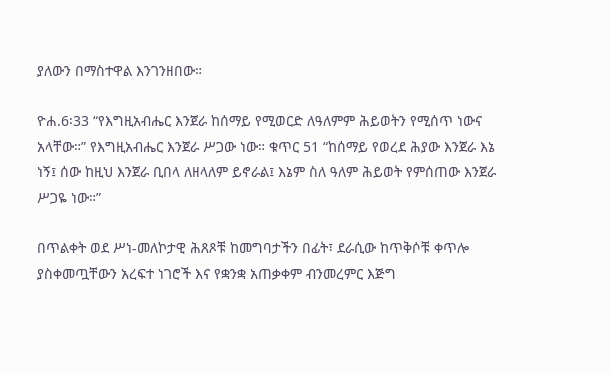ያለውን በማስተዋል እንገንዘበው።

ዮሐ.6፡33 “የእግዚአብሔር እንጀራ ከሰማይ የሚወርድ ለዓለምም ሕይወትን የሚሰጥ ነውና አላቸው።” የእግዚአብሔር እንጀራ ሥጋው ነው። ቁጥር 51 “ከሰማይ የወረደ ሕያው እንጀራ እኔ ነኝ፤ ሰው ከዚህ እንጀራ ቢበላ ለዘላለም ይኖራል፤ እኔም ስለ ዓለም ሕይወት የምሰጠው እንጀራ ሥጋዬ ነው።”

በጥልቀት ወደ ሥነ-መለኮታዊ ሕጸጾቹ ከመግባታችን በፊት፣ ደራሲው ከጥቅሶቹ ቀጥሎ ያስቀመጧቸውን አረፍተ ነገሮች እና የቋንቋ አጠቃቀም ብንመረምር እጅግ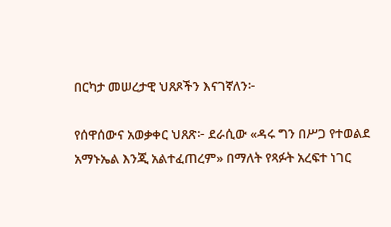በርካታ መሠረታዊ ህጸጾችን እናገኛለን፦

የሰዋሰውና አወቃቀር ህጸጽ፦ ደራሲው «ዳሩ ግን በሥጋ የተወልደ አማኑኤል እንጂ አልተፈጠረም» በማለት የጻፉት አረፍተ ነገር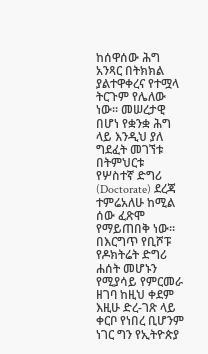ከሰዋሰው ሕግ አንጻር በትክክል ያልተዋቀረና የተሟላ ትርጉም የሌለው  ነው። መሠረታዊ በሆነ የቋንቋ ሕግ ላይ እንዲህ ያለ ግደፈት መገኘቱ በትምህርቱ የሦስተኛ ድግሪ (Doctorate) ደረጃ ተምሬአለሁ ከሚል ሰው ፈጽሞ የማይጠበቅ ነው። በእርግጥ የቢሾፑ የዶክትሬት ድግሪ ሐሰት መሆኑን የሚያሳይ የምርመራ ዘገባ ከዚህ ቀደም እዚሁ ድረ-ገጽ ላይ ቀርቦ የነበረ ቢሆንም ነገር ግን የኢትዮጵያ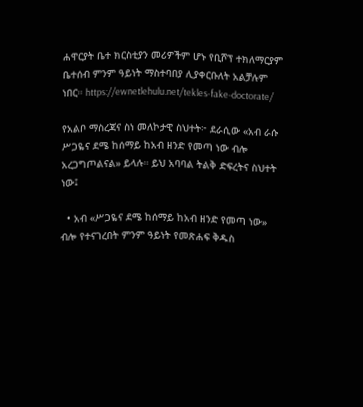ሐዋርያት ቤተ ክርስቲያን መሪዎችም ሆኑ የቢሾፕ ተክለማርያም ቤተሰብ ምንም ዓይነት ማስተባበያ ሊያቀርቡለት አልቻሉም ነበር። https://ewnetlehulu.net/tekles-fake-doctorate/

የአልቦ ማስረጃና ስነ መለኮታዊ ስህተት፦ ደራሲው «አብ ራሱ ሥጋዬና ደሜ ከሰማይ ከአብ ዘንድ የመጣ ነው ብሎ አረጋግጦልናል» ይላሉ። ይህ አባባል ትልቅ ድፍረትና ስህተት ነው፤

  • አብ «ሥጋዬና ደሜ ከሰማይ ከአብ ዘንድ የመጣ ነው» ብሎ የተናገረበት ምንም ዓይነት የመጽሐፍ ቅዱስ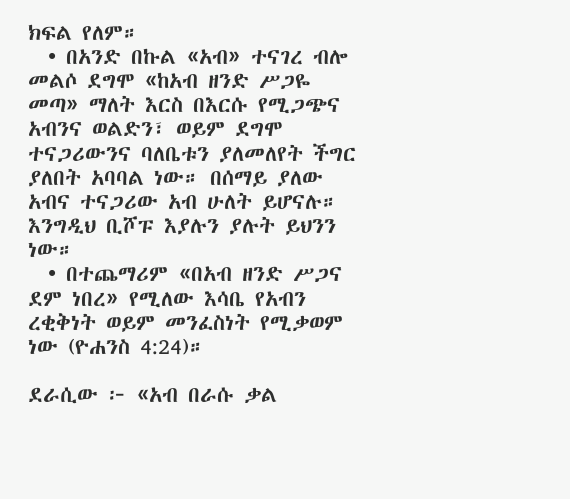ክፍል የለም።
  • በአንድ በኩል «አብ» ተናገረ ብሎ መልሶ ደግሞ «ከአብ ዘንድ ሥጋዬ መጣ» ማለት እርስ በእርሱ የሚጋጭና አብንና ወልድን፣ ወይም ደግሞ ተናጋሪውንና ባለቤቱን ያለመለየት ችግር ያለበት አባባል ነው። በሰማይ ያለው አብና ተናጋሪው አብ ሁለት ይሆናሉ። እንግዲህ ቢሾፑ እያሉን ያሉት ይህንን ነው።
  • በተጨማሪም «በአብ ዘንድ ሥጋና ደም ነበረ» የሚለው እሳቤ የአብን ረቂቅነት ወይም መንፈስነት የሚቃወም ነው (ዮሐንስ 4:24)።

ደራሲው ፦ «አብ በራሱ ቃል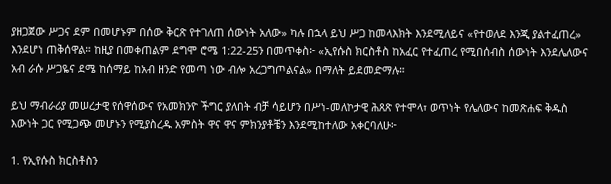ያዘጋጀው ሥጋና ደም በመሆኑም በሰው ቅርጽ የተገለጠ ሰውነት አለው» ካሉ በኋላ ይህ ሥጋ ከመላእክት እንደሚለይና «የተወለደ እንጂ ያልተፈጠረ» እንደሆነ ጠቅሰዋል። ከዚያ በመቀጠልም ደግሞ ሮሜ 1:22-25ን በመጥቀስ፦ «ኢየሱስ ክርስቶስ ከአፈር የተፈጠረ የሚበሰብስ ሰውነት እንደሌለውና አብ ራሱ ሥጋዬና ደሜ ከሰማይ ከአብ ዘንድ የመጣ ነው ብሎ አረጋግጦልናል» በማለት ይደመድማሉ።

ይህ ማብራሪያ መሠረታዊ የሰዋሰውና የአመክንዮ ችግር ያለበት ብቻ ሳይሆን በሥነ-መለኮታዊ ሕጸጽ የተሞላ፣ ወጥነት የሌለውና ከመጽሐፍ ቅዱስ እውነት ጋር የሚጋጭ መሆኑን የሚያስረዱ አምስት ዋና ዋና ምክንያቶቼን እንደሚከተለው አቀርባለሁ፦

1. የኢየሱስ ክርስቶስን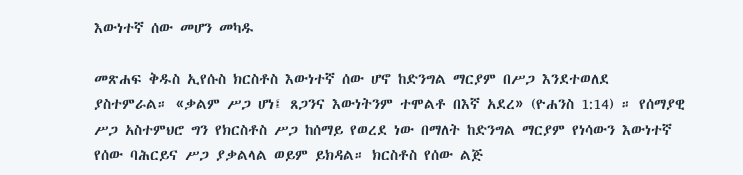እውነተኛ ሰው መሆን መካዱ

መጽሐፍ ቅዱስ ኢየሱስ ክርስቶስ እውነተኛ ሰው ሆኖ ከድንግል ማርያም በሥጋ እንደተወለደ ያስተምራል። «ቃልም ሥጋ ሆነ፤ ጸጋንና እውነትንም ተሞልቶ በእኛ አደረ» (ዮሐንስ 1:14) ። የሰማያዊ ሥጋ አስተምህሮ ግን የክርስቶስ ሥጋ ከሰማይ የወረደ ነው በማለት ከድንግል ማርያም የነሳውን እውነተኛ የሰው ባሕርይና ሥጋ ያቃልላል ወይም ይክዳል። ክርስቶስ የሰው ልጅ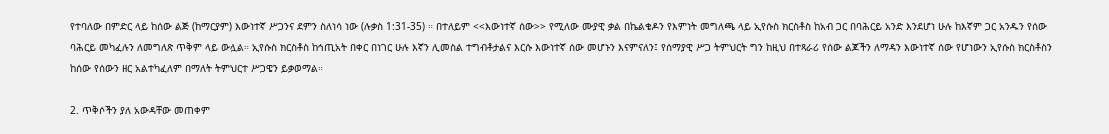የተባለው በምድር ላይ ከሰው ልጅ (ከማርያም) እውነተኛ ሥጋንና ደምን ስለነሳ ነው (ሉቃስ 1:31-35) ። በተለይም <<እውነተኛ ሰው>> የሚለው ሙያዊ ቃል በኬልቄዶን የእምነት መግለጫ ላይ ኢየሱስ ክርስቶስ ከአብ ጋር በባሕርይ አንድ እንደሆነ ሁሉ ከእኛም ጋር አንዱን የሰው ባሕርይ መካፈሉን ለመግለጽ ጥቅም ላይ ውሏል። ኢየሱስ ክርስቶስ ከኅጢአት በቀር በነገር ሁሉ እኛን ሊመስል ተግብቶታልና እርሱ እውነተኛ ሰው መሆኑን እናምናለን፤ የሰማያዊ ሥጋ ትምህርት ግን ከዚህ በተጻራሪ የሰው ልጆችን ለማዳን እውነተኛ ሰው የሆነውን ኢየሱስ ክርስቶስን ከሰው የሰውን ዘር አልተካፈለም በማለት ትምህርተ ሥጋዌን ይቃወማል።

2. ጥቅሶችን ያለ አውዳቸው መጠቀም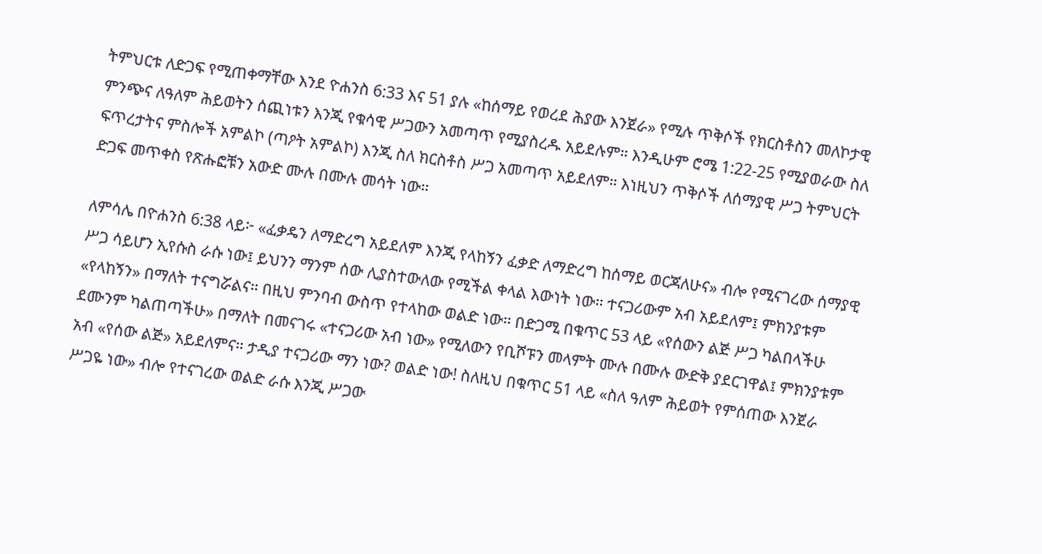ትምህርቱ ለድጋፍ የሚጠቀማቸው እንደ ዮሐንስ 6:33 እና 51 ያሉ «ከሰማይ የወረደ ሕያው እንጀራ» የሚሉ ጥቅሶች የክርስቶስን መለኮታዊ ምንጭና ለዓለም ሕይወትን ሰጪነቱን እንጂ የቁሳዊ ሥጋውን አመጣጥ የሚያስረዱ አይደሉም። እንዲሁም ሮሜ 1:22-25 የሚያወራው ስለ ፍጥረታትና ምስሎች አምልኮ (ጣዖት አምልኮ) እንጂ ስለ ክርስቶስ ሥጋ አመጣጥ አይደለም። እነዚህን ጥቅሶች ለሰማያዊ ሥጋ ትምህርት ድጋፍ መጥቀስ የጽሑፎቹን አውድ ሙሉ በሙሉ መሳት ነው።

ለምሳሌ በዮሐንስ 6:38 ላይ፦ «ፈቃዴን ለማድረግ አይደለም እንጂ የላከኝን ፈቃድ ለማድረግ ከሰማይ ወርጃለሁና» ብሎ የሚናገረው ሰማያዊ ሥጋ ሳይሆን ኢየሱስ ራሱ ነው፤ ይህንን ማንም ሰው ሊያስተውለው የሚችል ቀላል እውነት ነው። ተናጋሪውም አብ አይደለም፤ ምክንያቱም «የላከኝን» በማለት ተናግሯልና። በዚህ ምንባብ ውስጥ የተላከው ወልድ ነው። በድጋሚ በቁጥር 53 ላይ «የሰውን ልጅ ሥጋ ካልበላችሁ ደሙንም ካልጠጣችሁ» በማለት በመናገሩ «ተናጋሪው አብ ነው» የሚለውን የቢሾፑን መላምት ሙሉ በሙሉ ውድቅ ያደርገዋል፤ ምክንያቱም አብ «የሰው ልጅ» አይደለምና። ታዲያ ተናጋሪው ማን ነው? ወልድ ነው! ስለዚህ በቁጥር 51 ላይ «ስለ ዓለም ሕይወት የምሰጠው እንጀራ ሥጋዬ ነው» ብሎ የተናገረው ወልድ ራሱ እንጂ ሥጋው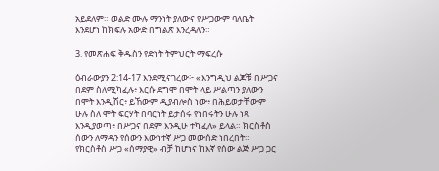አይደለም። ወልድ ሙሉ ማንነት ያለውና የሥጋውም ባለቤት እንደሆነ ከክፍሉ አውድ በግልጽ እንረዳለን።

3. የመጽሐፍ ቅዱስን የድነት ትምህርት ማፍረሱ

ዕብራውያን 2:14-17 እንደሚናገረው፦ «እንግዲህ ልጆቹ በሥጋና በደም ስለሚካፈሉ፥ እርሱ ደግሞ በሞት ላይ ሥልጣን ያለውን በሞት እንዲሽር፥ ይኸውም ዲያብሎስ ነው፥ በሕይወታቸውም ሁሉ ስለ ሞት ፍርሃት በባርነት ይታሰሩ የነበሩትን ሁሉ ነጻ እንዲያወጣ፥ በሥጋና በደም እንዲሁ ተካፈለ» ይላል። ክርስቶስ ሰውን ለማዳን የሰውን እውነተኛ ሥጋ መውሰድ ነበረበት። የክርስቶስ ሥጋ «ሰማያዊ» ብቻ ከሆነና ከእኛ የሰው ልጅ ሥጋ ጋር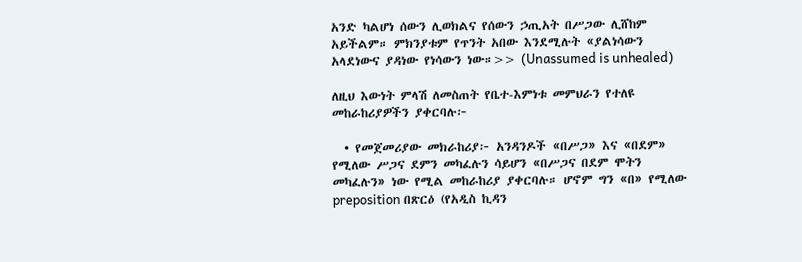አንድ ካልሆነ ሰውን ሊወክልና የሰውን ኃጢአት በሥጋው ሊሸከም አይችልም። ምክንያቱም የጥንት አበው እንደሚሉት «ያልነሳውን አላደነውና ያዳነው የነሳውን ነው።>> (Unassumed is unhealed)

ለዚህ እውነት ምላሽ ለመስጠት የቤተ-እምነቱ መምህራን የተለዩ መከራከሪያዎችን ያቀርባሉ፦

  • የመጀመሪያው መክራከሪያ፦ አንዳንዶች «በሥጋ» እና «በደም» የሚለው ሥጋና ደምን መካፈሉን ሳይሆን «በሥጋና በደም ሞትን መካፈሉን» ነው የሚል መከራከሪያ ያቀርባሉ። ሆኖም ግን «በ» የሚለው preposition በጽርዕ (የአዲስ ኪዳን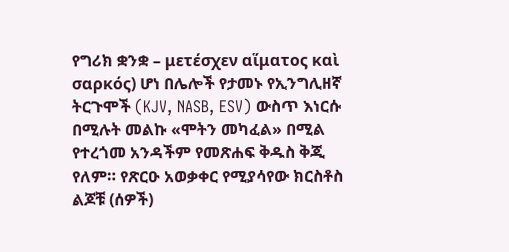የግሪክ ቋንቋ – μετέσχεν αἵματος καὶ σαρκός) ሆነ በሌሎች የታመኑ የኢንግሊዘኛ ትርጉሞች (KJV, NASB, ESV) ውስጥ እነርሱ በሚሉት መልኩ «ሞትን መካፈል» በሚል የተረጎመ አንዳችም የመጽሐፍ ቅዱስ ቅጂ የለም። የጽርዑ አወቃቀር የሚያሳየው ክርስቶስ ልጆቹ (ሰዎች)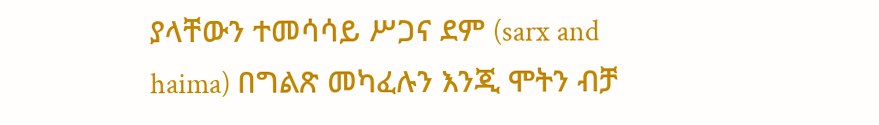ያላቸውን ተመሳሳይ ሥጋና ደም (sarx and haima) በግልጽ መካፈሉን እንጂ ሞትን ብቻ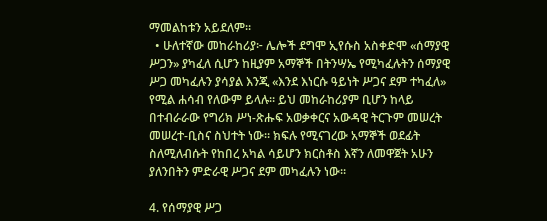ማመልከቱን አይደለም።
  • ሁለተኛው መከራከሪያ፦ ሌሎች ደግሞ ኢየሱስ አስቀድሞ «ሰማያዊ ሥጋን» ያካፈለ ሲሆን ከዚያም አማኞች በትንሣኤ የሚካፈሉትን ሰማያዊ ሥጋ መካፈሉን ያሳያል እንጂ «እንደ እነርሱ ዓይነት ሥጋና ደም ተካፈለ» የሚል ሐሳብ የለውም ይላሉ። ይህ መከራከሪያም ቢሆን ከላይ በተብራራው የግሪክ ሥነ-ጽሑፍ አወቃቀርና አውዳዊ ትርጉም መሠረት መሠረተ-ቢስና ስህተት ነው። ክፍሉ የሚናገረው አማኞች ወደፊት ስለሚለብሱት የከበረ አካል ሳይሆን ክርስቶስ እኛን ለመዋጀት አሁን ያለንበትን ምድራዊ ሥጋና ደም መካፈሉን ነው።

4. የሰማያዊ ሥጋ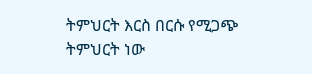ትምህርት እርስ በርሱ የሚጋጭ ትምህርት ነው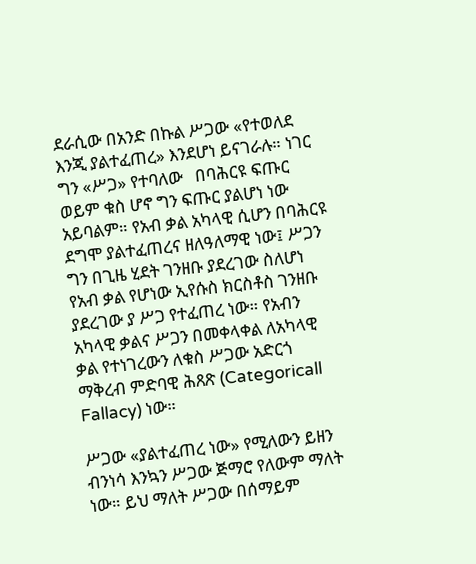ደራሲው በአንድ በኩል ሥጋው «የተወለደ እንጂ ያልተፈጠረ» እንደሆነ ይናገራሉ። ነገር ግን «ሥጋ» የተባለው   በባሕርዩ ፍጡር ወይም ቁስ ሆኖ ግን ፍጡር ያልሆነ ነው አይባልም። የአብ ቃል አካላዊ ሲሆን በባሕርዩ ደግሞ ያልተፈጠረና ዘለዓለማዊ ነው፤ ሥጋን ግን በጊዜ ሂደት ገንዘቡ ያደረገው ስለሆነ የአብ ቃል የሆነው ኢየሱስ ክርስቶስ ገንዘቡ ያደረገው ያ ሥጋ የተፈጠረ ነው። የአብን አካላዊ ቃልና ሥጋን በመቀላቀል ለአካላዊ ቃል የተነገረውን ለቁስ ሥጋው አድርጎ ማቅረብ ምድባዊ ሕጸጽ (Categoricall Fallacy) ነው።

ሥጋው «ያልተፈጠረ ነው» የሚለውን ይዘን ብንነሳ እንኳን ሥጋው ጅማሮ የለውም ማለት ነው። ይህ ማለት ሥጋው በሰማይም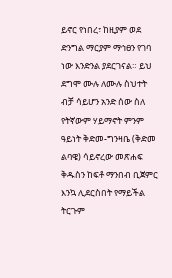ይኖር የነበረ፣ ከዚያም ወደ ድንግል ማርያም ማኅፀን የገባ ነው እንድንል ያደርገናል። ይህ ደግሞ ሙሉ ለሙሉ ስህተት ብቻ ሳይሆን አንድ ሰው ስለ የትኛውም ሃይማኖት ምንም ዓይነት ቅድመ-ግንዛቤ (ቅድመ ልባዌ) ሳይኖረው መጽሐፍ ቅዱስን ከፍቶ ማንበብ ቢጀምር እንኳ ሊደርስበት የማይችል ትርጉም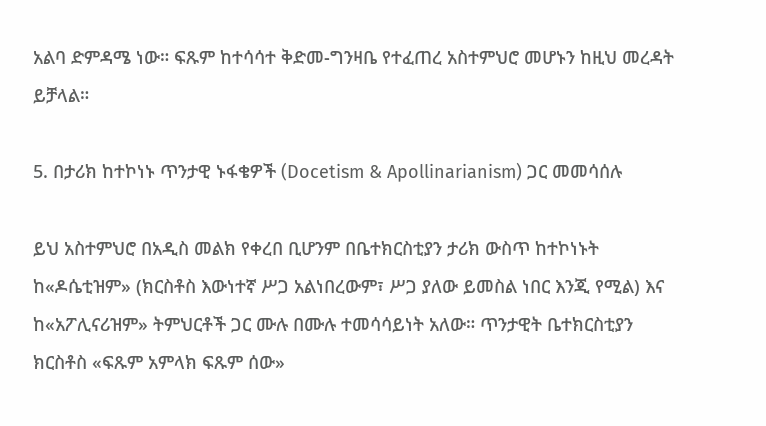አልባ ድምዳሜ ነው። ፍጹም ከተሳሳተ ቅድመ-ግንዛቤ የተፈጠረ አስተምህሮ መሆኑን ከዚህ መረዳት ይቻላል።

5. በታሪክ ከተኮነኑ ጥንታዊ ኑፋቄዎች (Docetism & Apollinarianism) ጋር መመሳሰሉ

ይህ አስተምህሮ በአዲስ መልክ የቀረበ ቢሆንም በቤተክርስቲያን ታሪክ ውስጥ ከተኮነኑት ከ«ዶሴቲዝም» (ክርስቶስ እውነተኛ ሥጋ አልነበረውም፣ ሥጋ ያለው ይመስል ነበር እንጂ የሚል) እና ከ«አፖሊናሪዝም» ትምህርቶች ጋር ሙሉ በሙሉ ተመሳሳይነት አለው። ጥንታዊት ቤተክርስቲያን ክርስቶስ «ፍጹም አምላክ ፍጹም ሰው»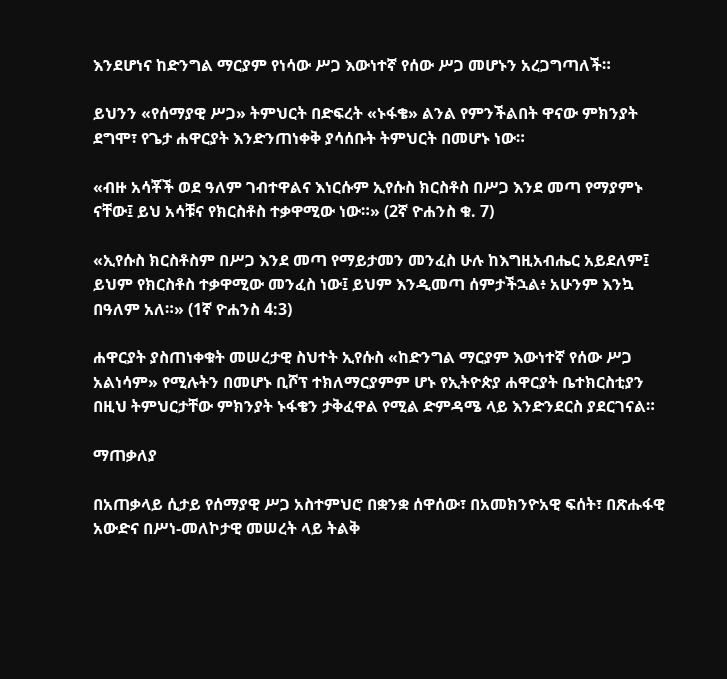እንደሆነና ከድንግል ማርያም የነሳው ሥጋ እውነተኛ የሰው ሥጋ መሆኑን አረጋግጣለች።

ይህንን «የሰማያዊ ሥጋ» ትምህርት በድፍረት «ኑፋቄ» ልንል የምንችልበት ዋናው ምክንያት ደግሞ፣ የጌታ ሐዋርያት እንድንጠነቀቅ ያሳሰቡት ትምህርት በመሆኑ ነው።

«ብዙ አሳቾች ወደ ዓለም ገብተዋልና እነርሱም ኢየሱስ ክርስቶስ በሥጋ እንደ መጣ የማያምኑ ናቸው፤ ይህ አሳቹና የክርስቶስ ተቃዋሚው ነው።» (2ኛ ዮሐንስ ቁ. 7)

«ኢየሱስ ክርስቶስም በሥጋ እንደ መጣ የማይታመን መንፈስ ሁሉ ከእግዚአብሔር አይደለም፤ ይህም የክርስቶስ ተቃዋሚው መንፈስ ነው፤ ይህም እንዲመጣ ሰምታችኋል፥ አሁንም እንኳ በዓለም አለ።» (1ኛ ዮሐንስ 4:3)

ሐዋርያት ያስጠነቀቁት መሠረታዊ ስህተት ኢየሱስ «ከድንግል ማርያም እውነተኛ የሰው ሥጋ አልነሳም» የሚሉትን በመሆኑ ቢሾፕ ተክለማርያምም ሆኑ የኢትዮጵያ ሐዋርያት ቤተክርስቲያን በዚህ ትምህርታቸው ምክንያት ኑፋቄን ታቅፈዋል የሚል ድምዳሜ ላይ እንድንደርስ ያደርገናል።

ማጠቃለያ

በአጠቃላይ ሲታይ የሰማያዊ ሥጋ አስተምህሮ በቋንቋ ሰዋሰው፣ በአመክንዮአዊ ፍሰት፣ በጽሑፋዊ አውድና በሥነ-መለኮታዊ መሠረት ላይ ትልቅ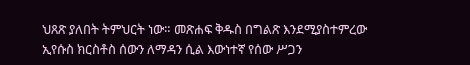ህጸጽ ያለበት ትምህርት ነው። መጽሐፍ ቅዱስ በግልጽ እንደሚያስተምረው ኢየሱስ ክርስቶስ ሰውን ለማዳን ሲል እውነተኛ የሰው ሥጋን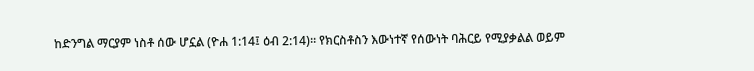ከድንግል ማርያም ነስቶ ሰው ሆኗል (ዮሐ 1:14፤ ዕብ 2:14)። የክርስቶስን እውነተኛ የሰውነት ባሕርይ የሚያቃልል ወይም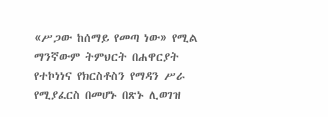«ሥጋው ከሰማይ የመጣ ነው» የሚል ማንኛውም ትምህርት በሐዋርያት የተኮነነና የክርስቶስን የማዳን ሥራ የሚያፈርስ በመሆኑ በጽኑ ሊወገዝ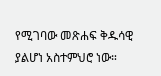የሚገባው መጽሐፍ ቅዱሳዊ ያልሆነ አስተምህሮ ነው።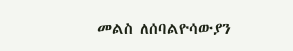መልስ ለሰባልዮሳውያን